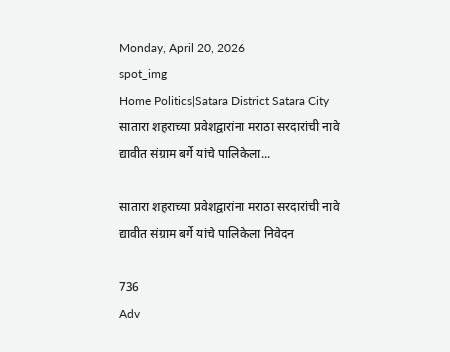Monday, April 20, 2026
spot_img
Home Politics|Satara District Satara City सातारा शहराच्या प्रवेशद्वारांना मराठा सरदारांची नावे द्यावीत संग्राम बर्गे यांचे पालिकेला...

सातारा शहराच्या प्रवेशद्वारांना मराठा सरदारांची नावे द्यावीत संग्राम बर्गे यांचे पालिकेला निवेदन

736
Adv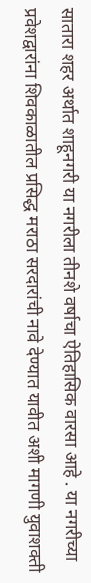सातारा शहर अर्थात शाहूनगरी या नगरीला तीनशे वर्षाचा ऐतिहासिक वारसा आहे . या नगरीच्या प्रवेशद्वारांना शिवकाळातील प्रसिद्ध मराठा सरदारांची नावे देण्यात यावीत अशी मागणी युवाशक्ती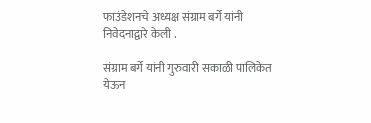फाउंडेशनचे अध्यक्ष संग्राम बर्गे यांनी निवेदनाद्वारे केली .

संग्राम बर्गे यांनी गुरुवारी सकाळी पालिकेत येऊन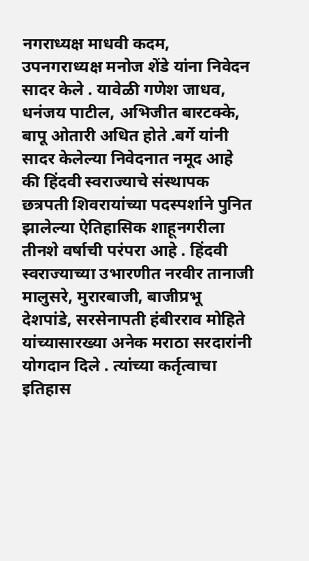नगराध्यक्ष माधवी कदम, उपनगराध्यक्ष मनोज शेंडे यांना निवेदन सादर केले . यावेळी गणेश जाधव, धनंजय पाटील, अभिजीत बारटक्के, बापू ओतारी अधित होते .बर्गे यांनी सादर केलेल्या निवेदनात नमूद आहे की हिंदवी स्वराज्याचे संस्थापक छत्रपती शिवरायांच्या पदस्पर्शाने पुनित झालेल्या ऐतिहासिक शाहूनगरीला तीनशे वर्षाची परंपरा आहे . हिंदवी स्वराज्याच्या उभारणीत नरवीर तानाजी मालुसरे, मुरारबाजी, बाजीप्रभू देशपांडे, सरसेनापती हंबीरराव मोहिते यांच्यासारख्या अनेक मराठा सरदारांनी योगदान दिले . त्यांच्या कर्तृत्वाचा इतिहास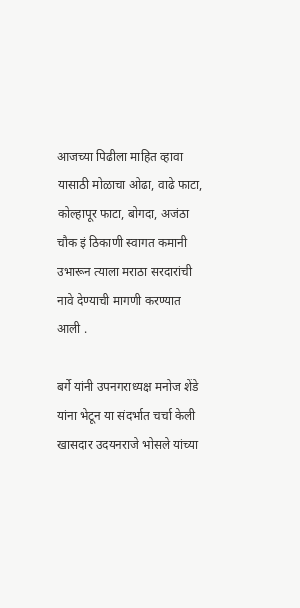आजच्या पिढीला माहित व्हावा यासाठी मोळाचा ओढा, वाढे फाटा, कोल्हापूर फाटा, बोगदा, अजंठा चौक इं ठिकाणी स्वागत कमानी उभारून त्याला मराठा सरदारांची नावे देण्याची मागणी करण्यात आली .

बर्गे यांनी उपनगराध्यक्ष मनोज शेंडे यांना भेटून या संदर्भात चर्चा केली खासदार उदयनराजे भोसले यांच्या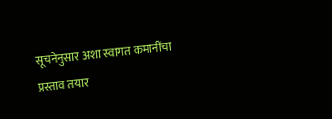सूचनेनुसार अशा स्वागत कमानींचा प्रस्ताव तयार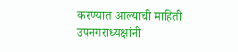करण्यात आल्याची माहिती उपनगराध्यक्षांनी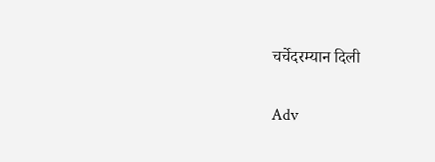चर्चेदरम्यान दिली

Adv